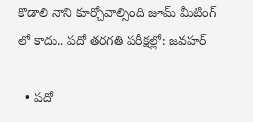కొడాలి నాని కూర్చోవాల్సింది జూమ్ మీటింగ్ లో కాదు.. పదో తరగతి పరీక్షల్లో: జవహర్

  • పదో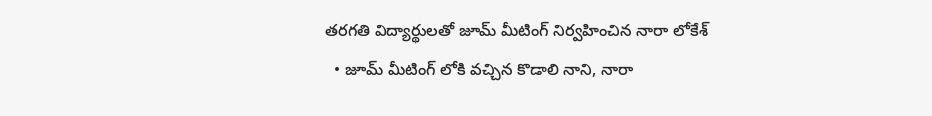తరగతి విద్యార్థులతో జూమ్ మీటింగ్ నిర్వహించిన నారా లోకేశ్
  • జూమ్ మీటింగ్ లోకి వచ్చిన కొడాలి నాని, నారా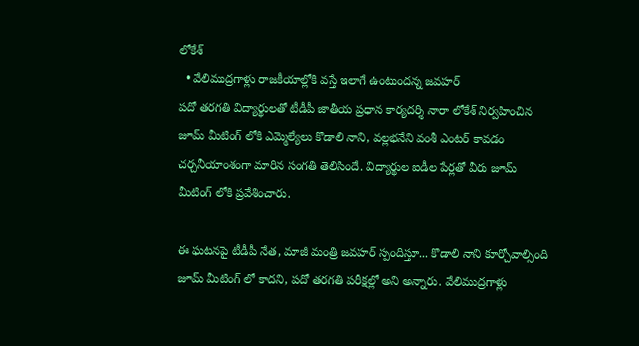లోకేశ్
  • వేలిముద్రగాళ్లు రాజకీయాల్లోకి వస్తే ఇలాగే ఉంటుందన్న జవహర్
పదో తరగతి విద్యార్థులతో టీడీపీ జాతీయ ప్రధాన కార్యదర్శి నారా లోకేశ్ నిర్వహించిన జూమ్ మీటింగ్ లోకి ఎమ్మెల్యేలు కొడాలి నాని, వల్లభనేని వంశీ ఎంటర్ కావడం చర్చనీయాంశంగా మారిన సంగతి తెలిసిందే. విద్యార్థుల ఐడీల పేర్లతో వీరు జూమ్ మీటింగ్ లోకి ప్రవేశించారు.

ఈ ఘటనపై టీడీపీ నేత, మాజీ మంత్రి జవహర్ స్పందిస్తూ... కొడాలి నాని కూర్చోవాల్సింది జూమ్ మీటింగ్ లో కాదని, పదో తరగతి పరీక్షల్లో అని అన్నారు. వేలిముద్రగాళ్లు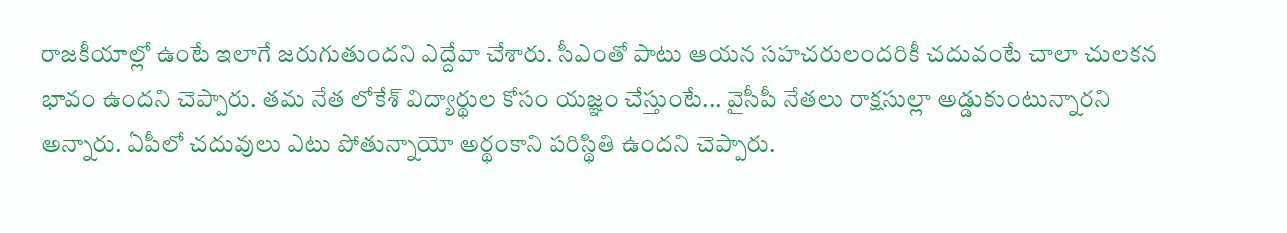రాజకీయాల్లో ఉంటే ఇలాగే జరుగుతుందని ఎద్దేవా చేశారు. సీఎంతో పాటు ఆయన సహచరులందరికీ చదువంటే చాలా చులకన భావం ఉందని చెప్పారు. తమ నేత లోకేశ్ విద్యార్థుల కోసం యజ్ఞం చేస్తుంటే... వైసీపీ నేతలు రాక్షసుల్లా అడ్డుకుంటున్నారని అన్నారు. ఏపీలో చదువులు ఎటు పోతున్నాయో అర్థంకాని పరిస్థితి ఉందని చెప్పారు.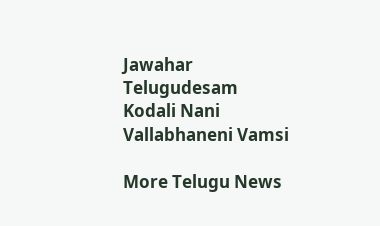Jawahar
Telugudesam
Kodali Nani
Vallabhaneni Vamsi

More Telugu News